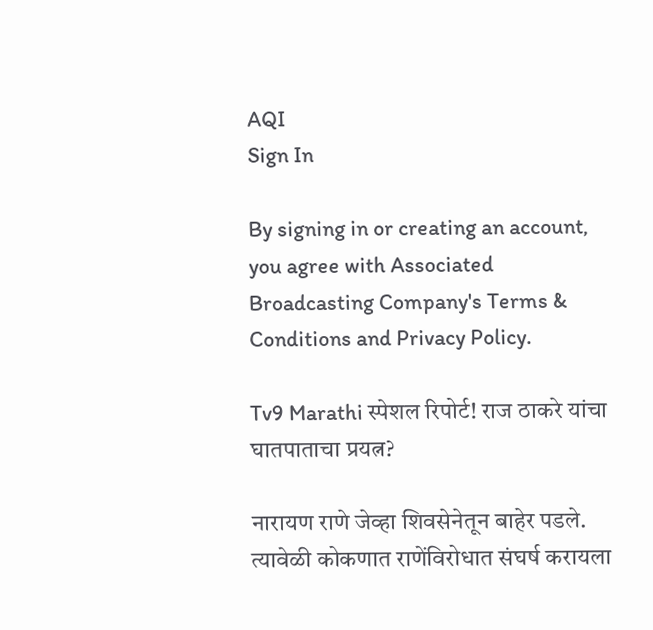AQI
Sign In

By signing in or creating an account, you agree with Associated Broadcasting Company's Terms & Conditions and Privacy Policy.

Tv9 Marathi स्पेशल रिपोर्ट! राज ठाकरे यांचा घातपाताचा प्रयत्न?

नारायण राणे जेव्हा शिवसेनेतून बाहेर पडले. त्यावेळी कोकणात राणेंविरोधात संघर्ष करायला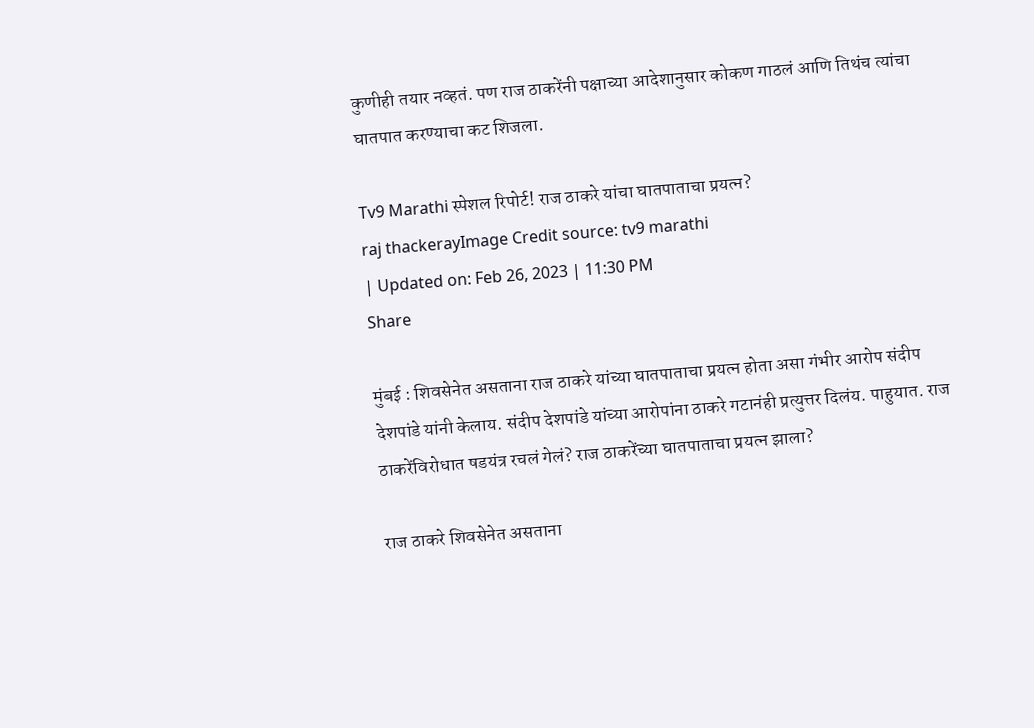कुणीही तयार नव्हतं. पण राज ठाकरेंनी पक्षाच्या आदेशानुसार कोकण गाठलं आणि तिथंच त्यांचा घातपात करण्याचा कट शिजला.

Tv9 Marathi स्पेशल रिपोर्ट! राज ठाकरे यांचा घातपाताचा प्रयत्न?
raj thackerayImage Credit source: tv9 marathi
| Updated on: Feb 26, 2023 | 11:30 PM
Share

मुंबई : शिवसेनेत असताना राज ठाकरे यांच्या घातपाताचा प्रयत्न होता असा गंभीर आरोप संदीप देशपांडे यांनी केलाय. संदीप देशपांडे यांच्या आरोपांना ठाकरे गटानंही प्रत्युत्तर दिलंय. पाहुयात. राज ठाकरेंविरोधात षडयंत्र रचलं गेलं? राज ठाकरेंच्या घातपाताचा प्रयत्न झाला?

राज ठाकरे शिवसेनेत असताना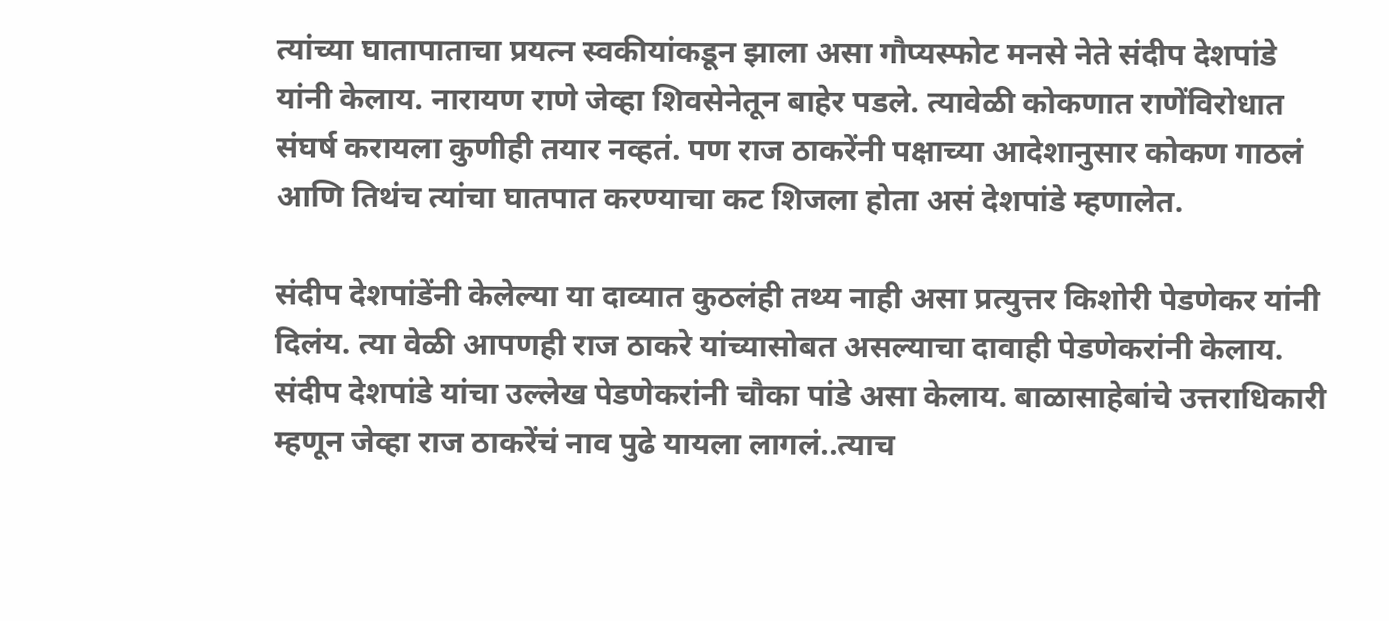त्यांच्या घातापाताचा प्रयत्न स्वकीयांकडून झाला असा गौप्यस्फोट मनसे नेते संदीप देशपांडे यांनी केलाय. नारायण राणे जेव्हा शिवसेनेतून बाहेर पडले. त्यावेळी कोकणात राणेंविरोधात संघर्ष करायला कुणीही तयार नव्हतं. पण राज ठाकरेंनी पक्षाच्या आदेशानुसार कोकण गाठलं आणि तिथंच त्यांचा घातपात करण्याचा कट शिजला होता असं देशपांडे म्हणालेत.

संदीप देशपांडेंनी केलेल्या या दाव्यात कुठलंही तथ्य नाही असा प्रत्युत्तर किशोरी पेडणेकर यांनी दिलंय. त्या वेळी आपणही राज ठाकरे यांच्यासोबत असल्याचा दावाही पेडणेकरांनी केलाय. संदीप देशपांडे यांचा उल्लेख पेडणेकरांनी चौका पांडे असा केलाय. बाळासाहेबांचे उत्तराधिकारी म्हणून जेव्हा राज ठाकरेंचं नाव पुढे यायला लागलं..त्याच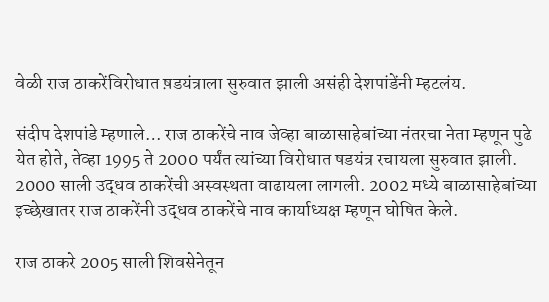वेळी राज ठाकरेंविरोधात ष़डयंत्राला सुरुवात झाली असंही देशपांडेंनी म्हटलंय.

संदीप देशपांडे म्हणाले… राज ठाकरेंचे नाव जेव्हा बाळासाहेबांच्या नंतरचा नेता म्हणून पुढे येत होते, तेव्हा 1995 ते 2000 पर्यंत त्यांच्या विरोधात षडयंत्र रचायला सुरुवात झाली. 2000 साली उद्धव ठाकरेंची अस्वस्थता वाढायला लागली. 2002 मध्ये बाळासाहेबांच्या इच्छेखातर राज ठाकरेंनी उद्धव ठाकरेंचे नाव कार्याध्यक्ष म्हणून घोषित केले.

राज ठाकरे 2005 साली शिवसेनेतून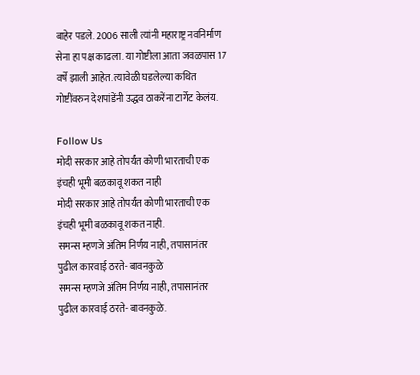बाहेर पडले. 2006 साली त्यांनी महाराष्ट्र नवनिर्माण सेना हा पक्ष काढला. या गोष्टीला आता जवळपास 17 वर्षे झाली आहेत. त्यावेळी घडलेल्या कथित गोष्टींवरुन देशपांडेंनी उद्धव ठाकरेंना टार्गेट केलंय.

Follow Us
मोदी सरकार आहे तोपर्यंत कोणी भारताची एक इंचही भूमी बळकावू शकत नाही
मोदी सरकार आहे तोपर्यंत कोणी भारताची एक इंचही भूमी बळकावू शकत नाही.
समन्स म्हणजे अंतिम निर्णय नाही, तपासानंतर पुढील कारवाई ठरते- बावनकुळे
समन्स म्हणजे अंतिम निर्णय नाही, तपासानंतर पुढील कारवाई ठरते- बावनकुळे.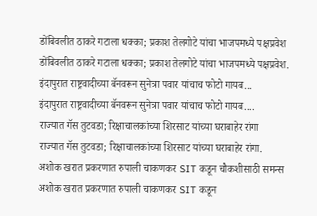डोंबिवलीत ठाकरे गटाला धक्का; प्रकाश तेलगोटे यांचा भाजपमध्ये पक्षप्रवेश
डोंबिवलीत ठाकरे गटाला धक्का; प्रकाश तेलगोटे यांचा भाजपमध्ये पक्षप्रवेश.
इंदापुरात राष्ट्रवादीच्या बॅनवरून सुनेत्रा पवार यांचाच फोटो गायब...
इंदापुरात राष्ट्रवादीच्या बॅनवरून सुनेत्रा पवार यांचाच फोटो गायब....
राज्यात गॅस तुटवडा; रिक्षाचालकांच्या शिरसाट यांच्या घराबाहेर रांगा
राज्यात गॅस तुटवडा; रिक्षाचालकांच्या शिरसाट यांच्या घराबाहेर रांगा.
अशोक खरात प्रकरणात रुपाली चाकणकर SIT कडून चौकशीसाठी समन्स
अशोक खरात प्रकरणात रुपाली चाकणकर SIT कडून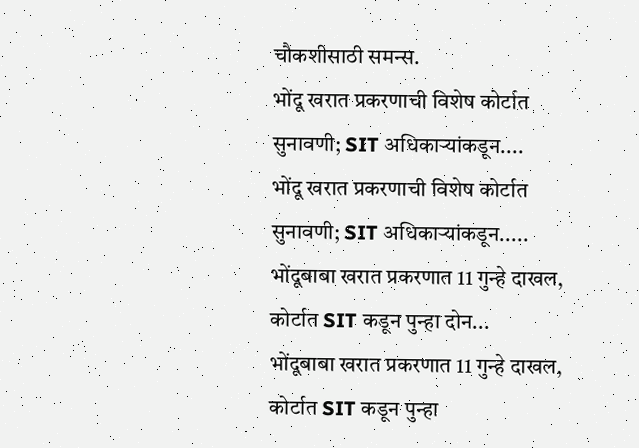चौकशीसाठी समन्स.
भोंदू खरात प्रकरणाची विशेष कोर्टात सुनावणी; SIT अधिकाऱ्यांकडून....
भोंदू खरात प्रकरणाची विशेष कोर्टात सुनावणी; SIT अधिकाऱ्यांकडून.....
भोंदूबाबा खरात प्रकरणात 11 गुन्हे दाखल, कोर्टात SIT कडून पुन्हा दोन...
भोंदूबाबा खरात प्रकरणात 11 गुन्हे दाखल, कोर्टात SIT कडून पुन्हा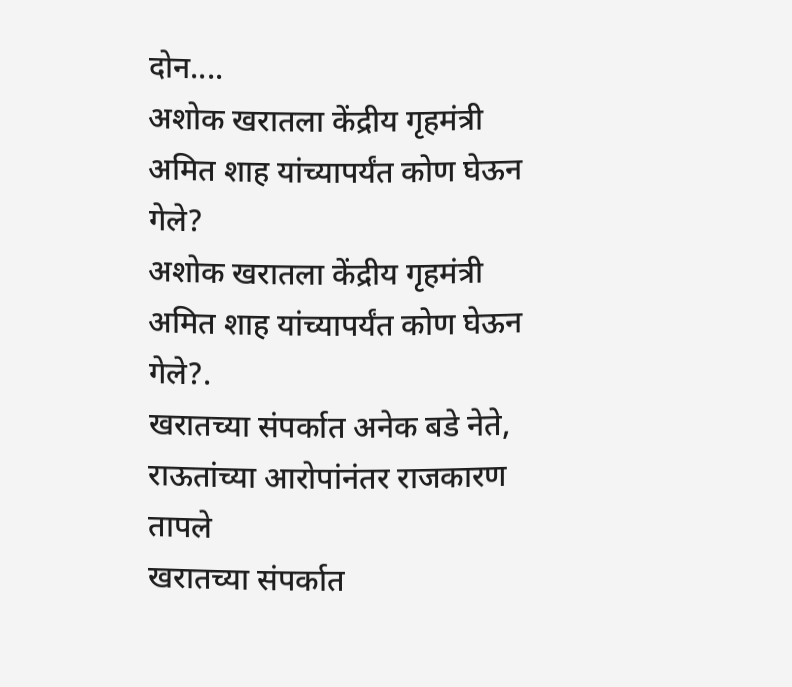दोन....
अशोक खरातला केंद्रीय गृहमंत्री अमित शाह यांच्यापर्यंत कोण घेऊन गेले?
अशोक खरातला केंद्रीय गृहमंत्री अमित शाह यांच्यापर्यंत कोण घेऊन गेले?.
खरातच्या संपर्कात अनेक बडे नेते, राऊतांच्या आरोपांनंतर राजकारण तापले
खरातच्या संपर्कात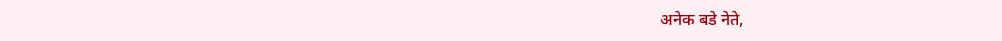अनेक बडे नेते,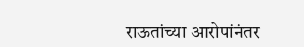राऊतांच्या आरोपांनंतर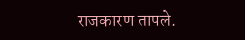राजकारण तापले.